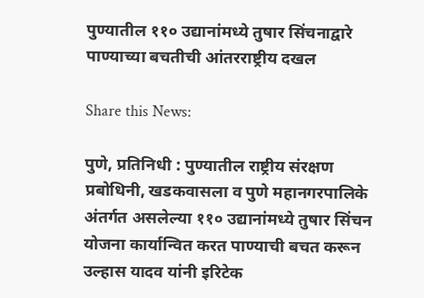पुण्यातील ११० उद्यानांमध्ये तुषार सिंचनाद्वारे पाण्याच्या बचतीची आंतरराष्ट्रीय दखल

Share this News:

पुणे, प्रतिनिधी : पुण्यातील राष्ट्रीय संरक्षण प्रबोधिनी, खडकवासला व पुणे महानगरपालिके अंतर्गत असलेल्या ११० उद्यानांमध्ये तुषार सिंचन योजना कार्यान्वित करत पाण्याची बचत करून उल्हास यादव यांनी इरिटेक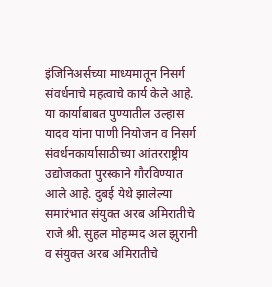इंजिनिअर्सच्या माध्यमातून निसर्ग संवर्धनाचे महत्वाचे कार्य केले आहे. या कार्याबाबत पुण्यातील उल्हास यादव यांना पाणी नियोजन व निसर्ग संवर्धनकार्यासाठीच्या आंतरराष्ट्रीय उद्योजकता पुरस्काने गौरविण्यात आले आहे. दुबई येथे झालेल्या समारंभात संयुक्त अरब अमिरातीचे राजे श्री. सुहल मोहम्मद अल झुरानी व संयुक्त अरब अमिरातीचे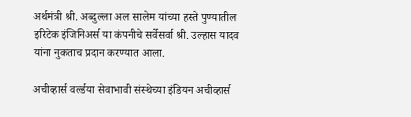अर्थमंत्री श्री. अब्दुल्ला अल सालेम यांच्या हस्ते पुण्यातील इरिटेक इंजिनिअर्स या कंपनीचे सर्वेसर्वा श्री. उल्हास यादव यांना नुकताच प्रदान करण्यात आला.

अचीव्हार्स वर्ल्डया सेवाभावी संस्थेच्या इंडियन अचीव्हार्स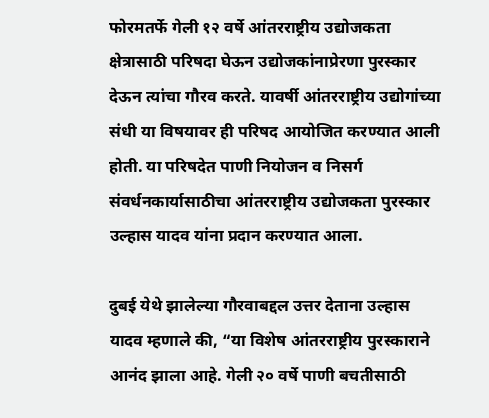फोरमतर्फे गेली १२ वर्षे आंतरराष्ट्रीय उद्योजकता क्षेत्रासाठी परिषदा घेऊन उद्योजकांनाप्रेरणा पुरस्कार देऊन त्यांचा गौरव करते. यावर्षी आंतरराष्ट्रीय उद्योगांच्या संधी या विषयावर ही परिषद आयोजित करण्यात आली होती. या परिषदेत पाणी नियोजन व निसर्ग संवर्धनकार्यासाठीचा आंतरराष्ट्रीय उद्योजकता पुरस्कार उल्हास यादव यांना प्रदान करण्यात आला.

दुबई येथे झालेल्या गौरवाबद्दल उत्तर देताना उल्हास यादव म्हणाले की, “या विशेष आंतरराष्ट्रीय पुरस्काराने आनंद झाला आहे. गेली २० वर्षे पाणी बचतीसाठी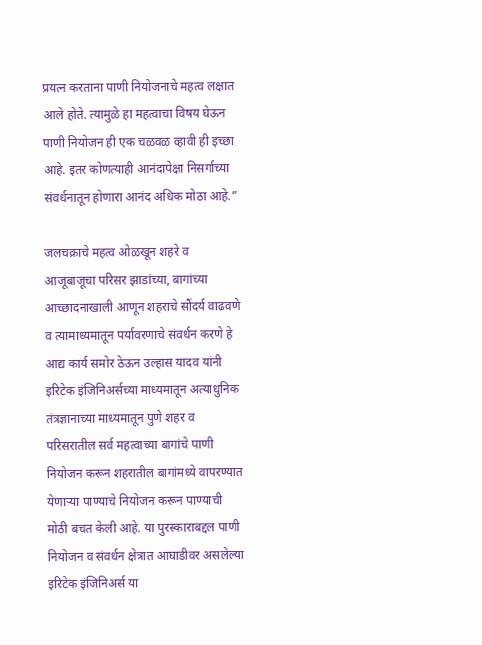प्रयत्न करताना पाणी नियोजनाचे महत्व लक्षात आले होते. त्यामुळे हा महत्वाचा विषय घेऊन पाणी नियोजन ही एक चळवळ व्हावी ही इच्छा आहे. इतर कोणत्याही आनंदापेक्षा निसर्गाच्या संवर्धनातून होणारा आनंद अधिक मोठा आहे.”

जलचक्राचे महत्व ओळखून शहरे व आजूबाजूचा परिसर झाडांच्या, बागांच्या आच्छादनाखाली आणून शहराचे सौंदर्य वाढवणे व त्यामाध्यमातून पर्यावरणाचे संवर्धन करणे हे आद्य कार्य समोर ठेऊन उल्हास यादव यांनी इरिटेक इंजिनिअर्सच्या माध्यमातून अत्याधुनिक तंत्रज्ञानाच्या माध्यमातून पुणे शहर व परिसरातील सर्व महत्वाच्या बागांचे पाणी नियोजन करून शहरातील बागांमध्ये वापरण्यात येणाऱ्या पाण्याचे नियोजन करून पाण्याची मोठी बचत केली आहे. या पुरस्काराबद्दल पाणी नियोजन व संवर्धन क्षेत्रात आघाडीवर असलेल्या इरिटेक इंजिनिअर्स या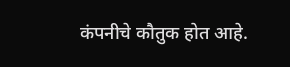कंपनीचे कौतुक होत आहे.